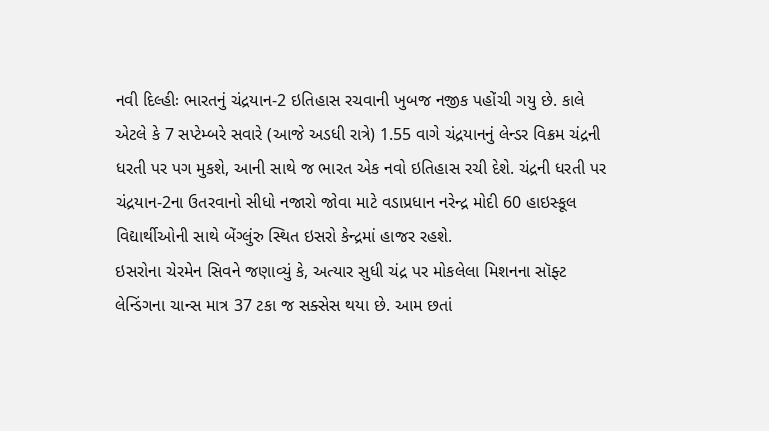નવી દિલ્હીઃ ભારતનું ચંદ્રયાન-2 ઇતિહાસ રચવાની ખુબજ નજીક પહોંચી ગયુ છે. કાલે એટલે કે 7 સપ્ટેમ્બરે સવારે (આજે અડધી રાત્રે) 1.55 વાગે ચંદ્રયાનનું લેન્ડર વિક્રમ ચંદ્રની ધરતી પર પગ મુકશે, આની સાથે જ ભારત એક નવો ઇતિહાસ રચી દેશે. ચંદ્રની ધરતી પર ચંદ્રયાન-2ના ઉતરવાનો સીધો નજારો જોવા માટે વડાપ્રધાન નરેન્દ્ર મોદી 60 હાઇસ્કૂલ વિદ્યાર્થીઓની સાથે બેંગ્લુંરુ સ્થિત ઇસરો કેન્દ્રમાં હાજર રહશે.
ઇસરોના ચેરમેન સિવને જણાવ્યું કે, અત્યાર સુધી ચંદ્ર પર મોકલેલા મિશનના સૉફ્ટ લેન્ડિંગના ચાન્સ માત્ર 37 ટકા જ સક્સેસ થયા છે. આમ છતાં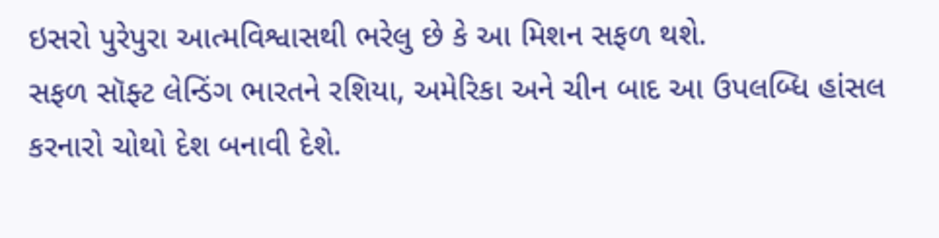ઇસરો પુરેપુરા આત્મવિશ્વાસથી ભરેલુ છે કે આ મિશન સફળ થશે.
સફળ સૉફ્ટ લેન્ડિંગ ભારતને રશિયા, અમેરિકા અને ચીન બાદ આ ઉપલબ્ધિ હાંસલ કરનારો ચોથો દેશ બનાવી દેશે.